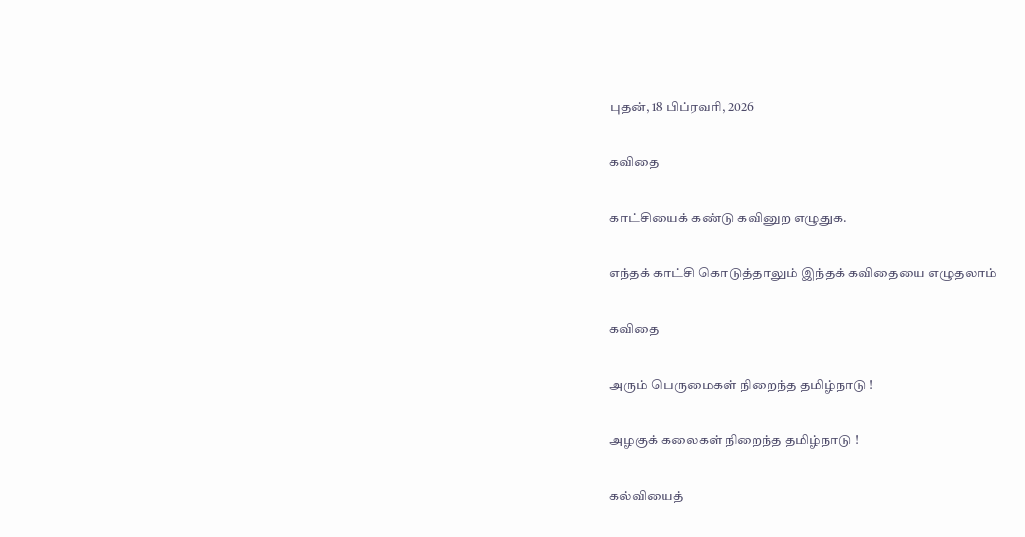புதன், 18 பிப்ரவரி, 2026

கவிதை

காட்சியைக் கண்டு கவினுற எழுதுக.

எந்தக் காட்சி கொடுத்தாலும் இந்தக் கவிதையை எழுதலாம்

கவிதை

அரும் பெருமைகள் நிறைந்த தமிழ்நாடு !

அழகுக் கலைகள் நிறைந்த தமிழ்நாடு !

கல்வியைத்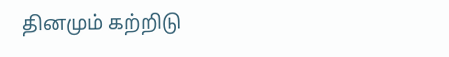தினமும் கற்றிடு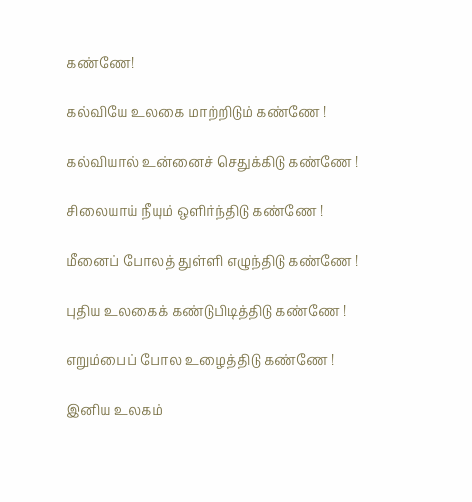கண்ணே!

கல்வியே உலகை மாற்றிடும் கண்ணே !

கல்வியால் உன்னைச் செதுக்கிடு கண்ணே !

சிலையாய் நீயும் ஒளிர்ந்திடு கண்ணே !

மீனைப் போலத் துள்ளி எழுந்திடு கண்ணே !

புதிய உலகைக் கண்டுபிடித்திடு கண்ணே !

எறும்பைப் போல உழைத்திடு கண்ணே !

இனிய உலகம்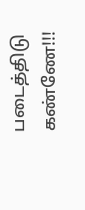படைத்திடு கண்ணே!!!